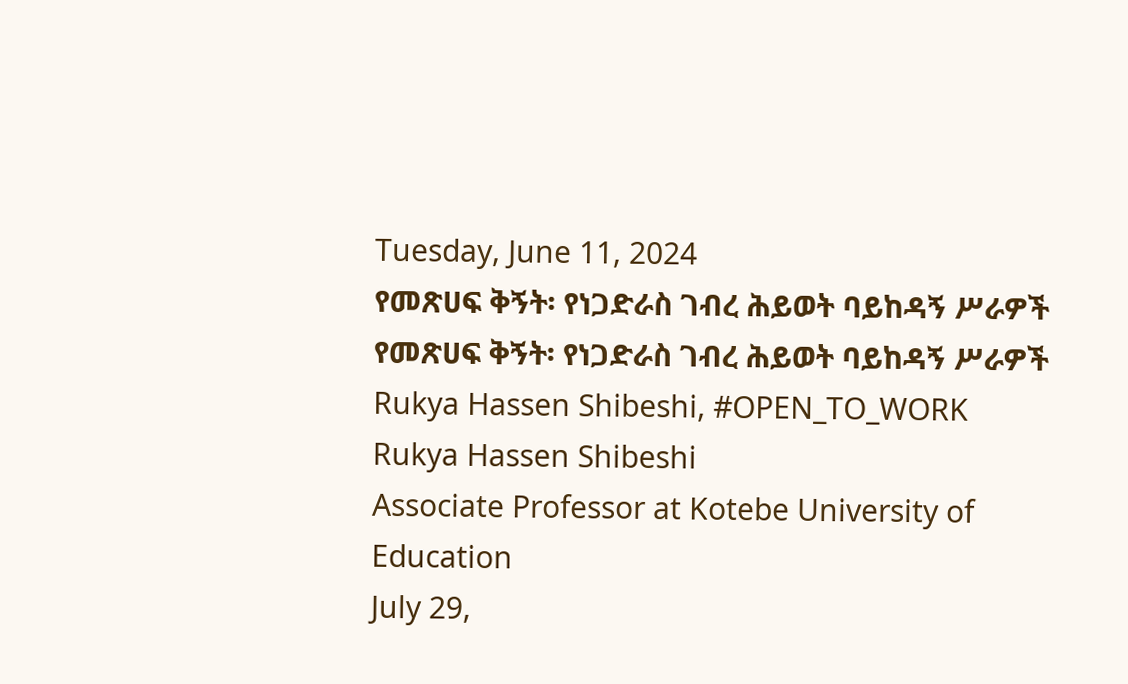Tuesday, June 11, 2024
የመጽሀፍ ቅኝት፡ የነጋድራስ ገብረ ሕይወት ባይከዳኝ ሥራዎች
የመጽሀፍ ቅኝት፡ የነጋድራስ ገብረ ሕይወት ባይከዳኝ ሥራዎች
Rukya Hassen Shibeshi, #OPEN_TO_WORK
Rukya Hassen Shibeshi
Associate Professor at Kotebe University of Education
July 29,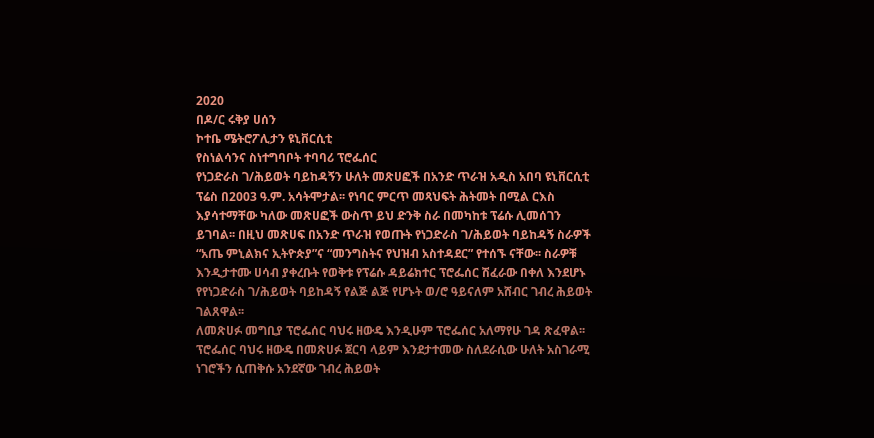2020
በዶ/ር ሩቅያ ሀሰን
ኮተቤ ሜትሮፖሊታን ዩኒቨርሲቲ
የስነልሳንና ስነተግባቦት ተባባሪ ፕሮፌሰር
የነጋድራስ ገ/ሕይወት ባይከዳኝን ሁለት መጽሀፎች በአንድ ጥራዝ አዲስ አበባ ዩኒቨርሲቲ ፕሬስ በ2003 ዓ.ም. አሳትሞታል፡፡ የነባር ምርጥ መጻህፍት ሕትመት በሚል ርእስ እያሳተማቸው ካለው መጽሀፎች ውስጥ ይህ ድንቅ ስራ በመካከቱ ፕሬሱ ሊመሰገን ይገባል፡፡ በዚህ መጽሀፍ በአንድ ጥራዝ የወጡት የነጋድራስ ገ/ሕይወት ባይከዳኝ ስራዎች “አጤ ምኒልክና ኢትዮጵያ”ና “መንግስትና የህዝብ አስተዳደር” የተሰኙ ናቸው፡፡ ስራዎቹ እንዲታተሙ ሀሳብ ያቀረቡት የወቅቱ የፕሬሱ ዳይሬክተር ፕሮፌሰር ሽፈራው በቀለ እንደሆኑ የየነጋድራስ ገ/ሕይወት ባይከዳኝ የልጅ ልጅ የሆኑት ወ/ሮ ዓይናለም አሸብር ገብረ ሕይወት ገልጸዋል፡፡
ለመጽሀፉ መግቢያ ፕሮፌሰር ባህሩ ዘውዴ እንዲሁም ፕሮፌሰር አለማየሁ ገዳ ጽፈዋል፡፡ ፕሮፌሰር ባህሩ ዘውዴ በመጽሀፉ ጀርባ ላይም እንደታተመው ስለደራሲው ሁለት አስገራሚ ነገሮችን ሲጠቅሱ አንደኛው ገብረ ሕይወት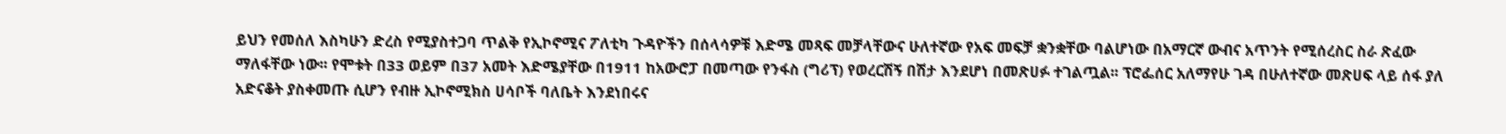ይህን የመሰለ እስካሁን ድረስ የሚያስተጋባ ጥልቅ የኢኮኖሚና ፖለቲካ ጉዳዮችን በሰላሳዎቹ እድሜ መጻፍ መቻላቸውና ሁለተኛው የአፍ መፍቻ ቋንቋቸው ባልሆነው በአማርኛ ውብና አጥንት የሚሰረስር ስራ ጽፈው ማለፋቸው ነው፡፡ የሞቱት በ33 ወይም በ37 አመት እድሜያቸው በ1911 ከአውሮፓ በመጣው የንፋስ (ግሪፕ) የወረርሽኝ በሽታ እንደሆነ በመጽሀፉ ተገልጧል፡፡ ፕሮፌሰር አለማየሁ ገዳ በሁለተኛው መጽሀፍ ላይ ሰፋ ያለ አድናቆት ያስቀመጡ ሲሆን የብዙ ኢኮኖሚክስ ሀሳቦች ባለቤት እንደነበሩና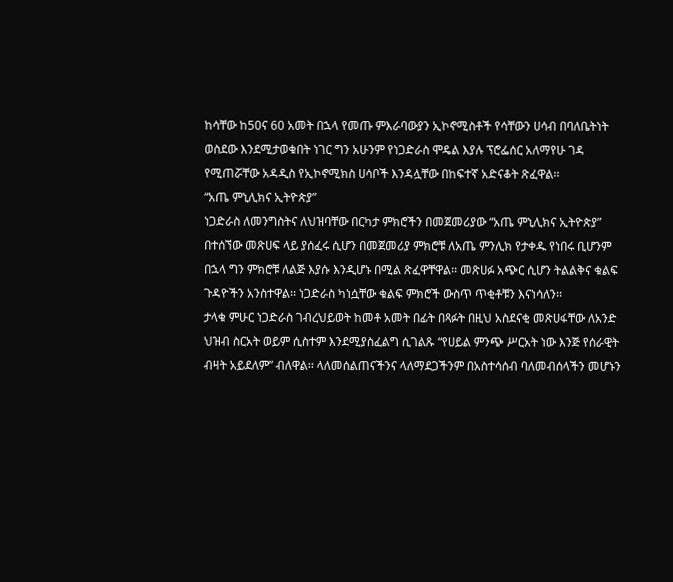ከሳቸው ከ50ና 60 አመት በኋላ የመጡ ምእራባውያን ኢኮኖሚስቶች የሳቸውን ሀሳብ በባለቤትነት ወስደው እንደሚታወቁበት ነገር ግን አሁንም የነጋድራስ ሞዴል እያሉ ፕሮፌሰር አለማየሁ ገዳ የሚጠሯቸው አዳዲስ የኢኮኖሚክስ ሀሳቦች እንዳሏቸው በከፍተኛ አድናቆት ጽፈዋል፡፡
“አጤ ምኒሊክና ኢትዮጵያ”
ነጋድራስ ለመንግስትና ለህዝባቸው በርካታ ምክሮችን በመጀመሪያው “አጤ ምኒሊክና ኢትዮጵያ” በተሰኘው መጽሀፍ ላይ ያሰፈሩ ሲሆን በመጀመሪያ ምክሮቹ ለአጤ ምንሊክ የታቀዱ የነበሩ ቢሆንም በኋላ ግን ምክሮቹ ለልጅ እያሱ እንዲሆኑ በሚል ጽፈዋቸዋል፡፡ መጽሀፉ አጭር ሲሆን ትልልቅና ቁልፍ ጉዳዮችን አንስተዋል፡፡ ነጋድራስ ካነሷቸው ቁልፍ ምክሮች ውስጥ ጥቂቶቹን እናነሳለን፡፡
ታላቁ ምሁር ነጋድራስ ገብረህይወት ከመቶ አመት በፊት በጻፉት በዚህ አስደናቂ መጽሀፋቸው ለአንድ ህዝብ ስርአት ወይም ሲስተም እንደሚያስፈልግ ሲገልጹ “የሀይል ምንጭ ሥርአት ነው እንጅ የሰራዊት ብዛት አይደለም” ብለዋል፡፡ ላለመሰልጠናችንና ላለማደጋችንም በአስተሳሰብ ባለመብሰላችን መሆኑን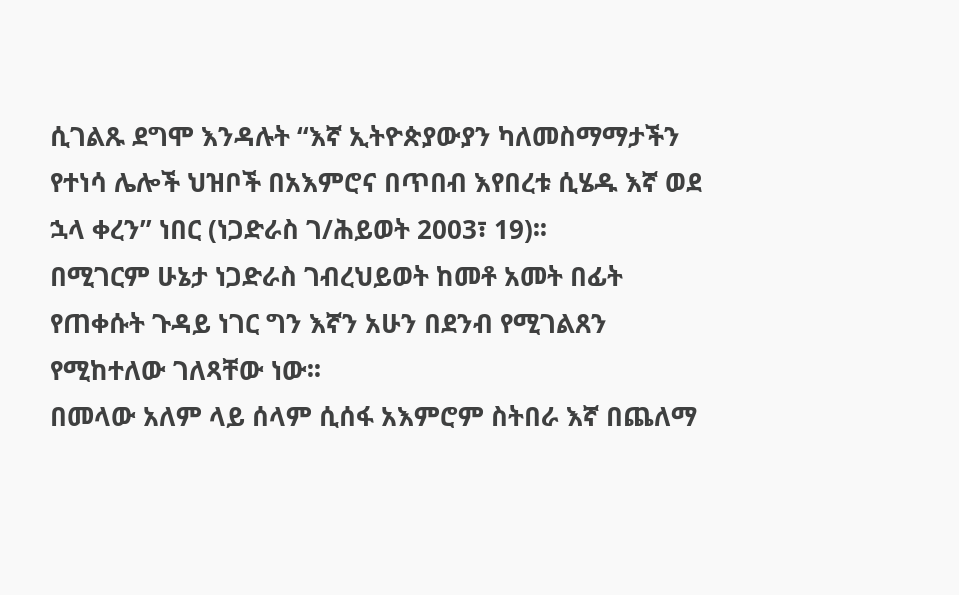ሲገልጹ ደግሞ እንዳሉት “እኛ ኢትዮጵያውያን ካለመስማማታችን የተነሳ ሌሎች ህዝቦች በአእምሮና በጥበብ እየበረቱ ሲሄዱ እኛ ወደ ኋላ ቀረን” ነበር (ነጋድራስ ገ/ሕይወት 2003፣ 19)፡፡
በሚገርም ሁኔታ ነጋድራስ ገብረህይወት ከመቶ አመት በፊት የጠቀሱት ጉዳይ ነገር ግን እኛን አሁን በደንብ የሚገልጸን የሚከተለው ገለጻቸው ነው፡፡
በመላው አለም ላይ ሰላም ሲሰፋ አእምሮም ስትበራ እኛ በጨለማ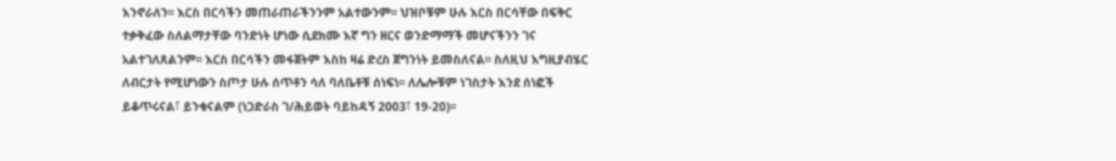እንኖራለን፡፡ እርስ በርሳችን መጠራጠራችንንም አልተውንም፡፡ ህዝቦቹም ሁሉ እርስ በርሳቸው በፍቅር ተቃቅፈው ስለልማታቸው ባንድነት ሆነው ሲደክሙ እኛ ግን ዘርና ወንድማማች መሆናችንን ገና አልተገለጸልንም፡፡ እርስ በርሳችን መፋጀትም እስከ ዛሬ ድረስ ጀግንነት ይመስለናል፡፡ ስለዚህ እግዚያብሄር ለብርታት የሚሆነውን ስጦታ ሁሉ ሰጥቶን ሳለ ባለቤቶቹ ሰነፍነ፡፡ ለሌሎቹም ነገስታት እንደ ሰነፎች ይቆጥሩናል፣ ይንቁናልም (ነጋድራስ ገ/ሕይወት ባይከዳኝ 2003፣ 19-20)፡፡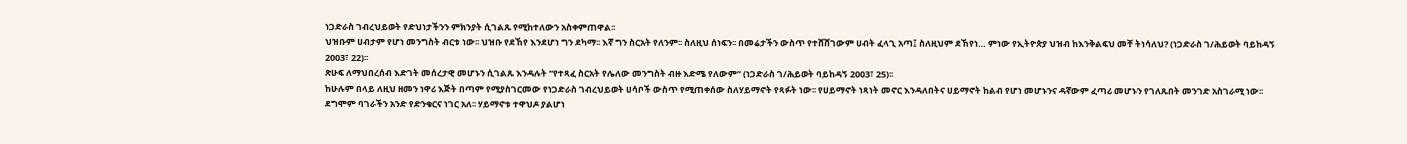ነጋድራስ ገብረህይወት የድህነታችንን ምክንያት ሲገልጹ የሚከተለውን አስቀምጠዋል፡፡
ህዝቡም ሀብታም የሆነ መንግስት ብርቱ ነው፡፡ ህዝቡ የደኸየ እንደሆነ ግን ደካማ፡፡ እኛ ግን ስርአት የለንም፡፡ ስለዚህ ሰነፍን፡፡ በመሬታችን ውስጥ የተሸሸገውም ሀብት ፈላጊ አጣ፤ ስለዚህም ደኸየነ… ምነው የኢትዮጵያ ህዝብ ከእንቅልፍህ መቸ ትነሳለህ? (ነጋድራስ ገ/ሕይወት ባይከዳኝ 2003፣ 22)፡፡
ጽሁፍ ለማህበረሰብ እድገት መሰረታዊ መሆኑን ሲገልጹ እንዳሉት “የተጻፈ ስርአት የሌለው መንግስት ብዙ እድሜ የለውም” (ነጋድራስ ገ/ሕይወት ባይከዳኝ 2003፣ 25)፡፡
ከሁሉም በላይ ለዚህ ዘመን ነዋሪ እጅት በጣም የሚያስገርመው የነጋድራስ ገብረህይወት ሀሳቦች ውስጥ የሚጠቀሰው ስለሃይማኖት የጻፉት ነው፡፡ የሀይማኖት ነጻነት መኖር እንዳለበትና ሀይማኖት ከልብ የሆነ መሆኑንና ዳኛውም ፈጣሪ መሆኑን የገለጹበት መንገድ አስገራሚ ነው፡፡
ደግሞም ባገራችን አንድ የድንቁርና ነገር አለ፡፡ ሃይማኖቱ ተዋህዶ ያልሆነ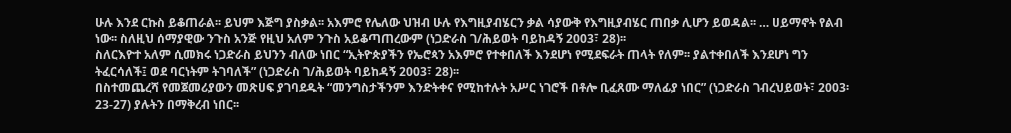ሁሉ እንደ ርኩስ ይቆጠራል፡፡ ይህም እጅግ ያስቃል፡፡ አእምሮ የሌለው ህዝብ ሁሉ የእግዚያብሄርን ቃል ሳያውቅ የእግዚያብሄር ጠበቃ ሊሆን ይወዳል፡፡ … ሀይማኖት የልብ ነው፡፡ ስለዚህ ሰማያዊው ንጉስ አንጅ የዚህ አለም ንጉስ አይቆጣጠረውም (ነጋድራስ ገ/ሕይወት ባይከዳኝ 2003፣ 28)፡፡
ስለርእዮተ አለም ሲመክሩ ነጋድራስ ይህንን ብለው ነበር “ኢትዮጵያችን የኤሮጳን አእምሮ የተቀበለች እንደሆነ የሚደፍራት ጠላት የለም፡፡ ያልተቀበለች እንደሆነ ግን ትፈርሳለች፤ ወደ ባርነትም ትገባለች” (ነጋድራስ ገ/ሕይወት ባይከዳኝ 2003፣ 28)፡፡
በስተመጨረሻ የመጀመሪያውን መጽሀፍ ያገባደዱት “መንግስታችንም እንድትቀና የሚከተሉት አሥር ነገሮች በቶሎ ቢፈጸሙ ማለፊያ ነበር” (ነጋድራስ ገብረህይወት፣ 2003፡ 23-27) ያሉትን በማቅረብ ነበር፡፡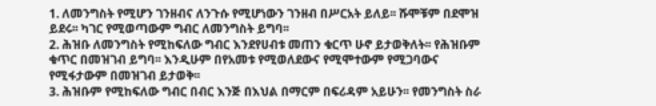1. ለመንግስት የሚሆን ገንዘብና ለንጉሱ የሚሆነውን ገንዘብ በሥርአት ይለይ፡፡ ሹሞቹም በደሞዝ ይደሩ፡፡ ካገር የሚወጣውም ግብር ለመንግስት ይግባ፡፡
2. ሕዝቡ ለመንግስት የሚከፍለው ግብር እንደየሀብቱ መጠን ቁርጥ ሁኖ ይታወቅለት፡፡ የሕዝቡም ቁጥር በመዝገብ ይግባ፡፡ እንዲሁም በየአመቱ የሚወለደውና የሚሞተውም የሚጋባውና የሚፋታውም በመዝገብ ይታወቅ፡፡
3. ሕዝቡም የሚከፍለው ግብር በብር እንጅ በእህል በማርም በፍሪዳም አይሁን፡፡ የመንግስት ስራ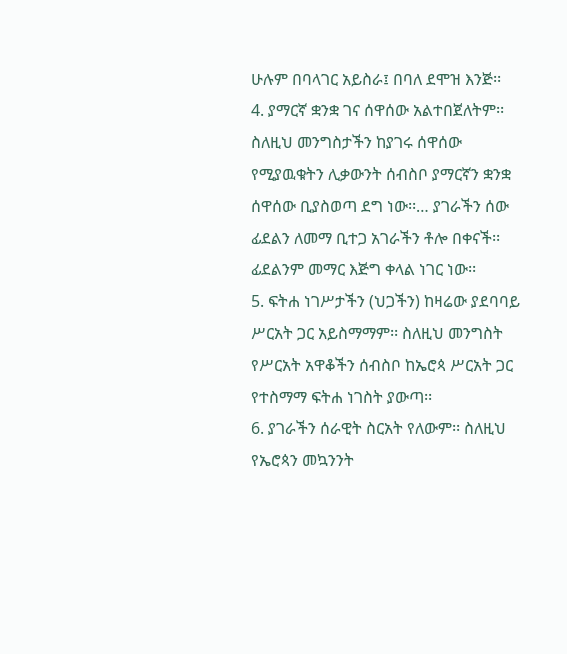ሁሉም በባላገር አይስራ፤ በባለ ደሞዝ እንጅ፡፡
4. ያማርኛ ቋንቋ ገና ሰዋሰው አልተበጀለትም፡፡ ስለዚህ መንግስታችን ከያገሩ ሰዋሰው የሚያዉቁትን ሊቃውንት ሰብስቦ ያማርኛን ቋንቋ ሰዋሰው ቢያስወጣ ደግ ነው፡፡… ያገራችን ሰው ፊደልን ለመማ ቢተጋ አገራችን ቶሎ በቀናች፡፡ ፊደልንም መማር እጅግ ቀላል ነገር ነው፡፡
5. ፍትሐ ነገሥታችን (ህጋችን) ከዛሬው ያደባባይ ሥርአት ጋር አይስማማም፡፡ ስለዚህ መንግስት የሥርአት አዋቆችን ሰብስቦ ከኤሮጳ ሥርአት ጋር የተስማማ ፍትሐ ነገስት ያውጣ፡፡
6. ያገራችን ሰራዊት ስርአት የለውም፡፡ ስለዚህ የኤሮጳን መኳንንት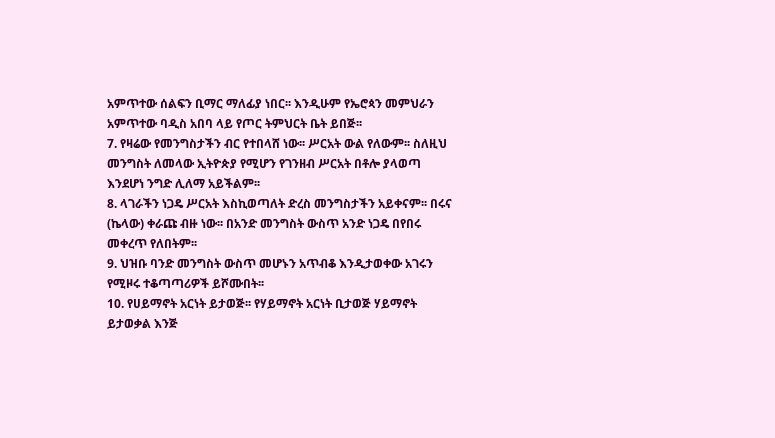አምጥተው ሰልፍን ቢማር ማለፊያ ነበር፡፡ እንዲሁም የኤሮጳን መምህራን አምጥተው ባዲስ አበባ ላይ የጦር ትምህርት ቤት ይበጅ፡፡
7. የዛሬው የመንግስታችን ብር የተበላሸ ነው፡፡ ሥርአት ውል የለውም፡፡ ስለዚህ መንግስት ለመላው ኢትዮጵያ የሚሆን የገንዘብ ሥርአት በቶሎ ያላወጣ እንደሆነ ንግድ ሊለማ አይችልም፡፡
8. ላገራችን ነጋዴ ሥርአት እስኪወጣለት ድረስ መንግስታችን አይቀናም፡፡ በሩና (ኬላው) ቀራጩ ብዙ ነው፡፡ በአንድ መንግስት ውስጥ አንድ ነጋዴ በየበሩ መቀረጥ የለበትም፡፡
9. ህዝቡ ባንድ መንግስት ውስጥ መሆኑን አጥብቆ እንዲታወቀው አገሩን የሚዞሩ ተቆጣጣሪዎች ይሾሙበት፡፡
10. የሀይማኖት አርነት ይታወጅ፡፡ የሃይማኖት አርነት ቢታወጅ ሃይማኖት ይታወቃል እንጅ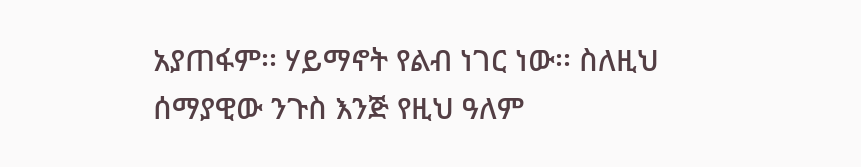አያጠፋም፡፡ ሃይማኖት የልብ ነገር ነው፡፡ ስለዚህ ሰማያዊው ንጉስ እንጅ የዚህ ዓለም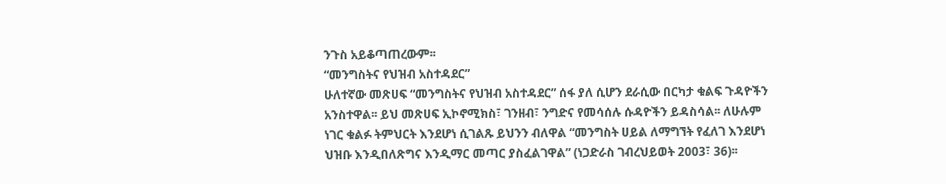ንጉስ አይቆጣጠረውም፡፡
“መንግስትና የህዝብ አስተዳደር”
ሁለተኛው መጽሀፍ “መንግስትና የህዝብ አስተዳደር” ሰፋ ያለ ሲሆን ደራሲው በርካታ ቁልፍ ጉዳዮችን አንስተዋል፡፡ ይህ መጽሀፍ ኢኮኖሚክስ፣ ገንዘብ፣ ንግድና የመሳሰሉ ሱዳዮችን ይዳስሳል፡፡ ለሁሉም ነገር ቁልፉ ትምህርት እንደሆነ ሲገልጹ ይህንን ብለዋል “መንግስት ሀይል ለማግኘት የፈለገ እንደሆነ ህዝቡ እንዲበለጽግና እንዲማር መጣር ያስፈልገዋል” (ነጋድራስ ገብረህይወት 2003፣ 36)፡፡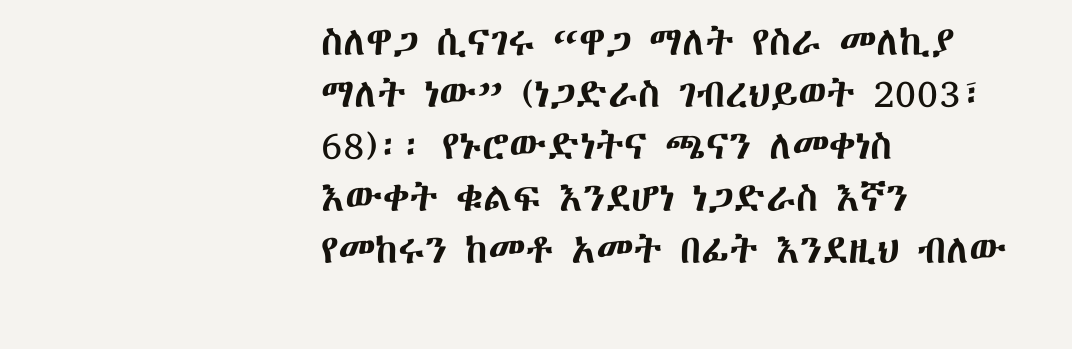ስለዋጋ ሲናገሩ “ዋጋ ማለት የስራ መለኪያ ማለት ነው” (ነጋድራስ ገብረህይወት 2003፣ 68)፡፡ የኑሮውድነትና ጫናን ለመቀነስ እውቀት ቁልፍ እንደሆነ ነጋድራስ እኛን የመከሩን ከመቶ አመት በፊት እንደዚህ ብለው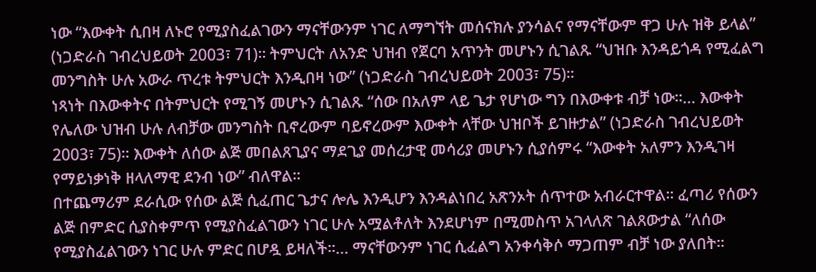ነው “እውቀት ሲበዛ ለኑሮ የሚያስፈልገውን ማናቸውንም ነገር ለማግኘት መሰናክሉ ያንሳልና የማናቸውም ዋጋ ሁሉ ዝቅ ይላል” (ነጋድራስ ገብረህይወት 2003፣ 71)፡፡ ትምህርት ለአንድ ህዝብ የጀርባ አጥንት መሆኑን ሲገልጹ “ህዝቡ እንዳይጎዳ የሚፈልግ መንግስት ሁሉ አውራ ጥረቱ ትምህርት እንዲበዛ ነው” (ነጋድራስ ገብረህይወት 2003፣ 75)፡፡
ነጻነት በእውቀትና በትምህርት የሚገኝ መሆኑን ሲገልጹ “ሰው በአለም ላይ ጌታ የሆነው ግን በእውቀቱ ብቻ ነው፡፡… እውቀት የሌለው ህዝብ ሁሉ ለብቻው መንግስት ቢኖረውም ባይኖረውም እውቀት ላቸው ህዝቦች ይገዙታል” (ነጋድራስ ገብረህይወት 2003፣ 75)፡፡ እውቀት ለሰው ልጅ መበልጸጊያና ማደጊያ መሰረታዊ መሳሪያ መሆኑን ሲያሰምሩ “እውቀት አለምን እንዲገዛ የማይነቃነቅ ዘላለማዊ ደንብ ነው” ብለዋል፡፡
በተጨማሪም ደራሲው የሰው ልጅ ሲፈጠር ጌታና ሎሌ እንዲሆን እንዳልነበረ አጽንኦት ሰጥተው አብራርተዋል፡፡ ፈጣሪ የሰውን ልጅ በምድር ሲያስቀምጥ የሚያስፈልገውን ነገር ሁሉ አሟልቶለት እንደሆነም በሚመስጥ አገላለጽ ገልጸውታል “ለሰው የሚያስፈልገውን ነገር ሁሉ ምድር በሆዷ ይዛለች፡፡… ማናቸውንም ነገር ሲፈልግ አንቀሳቅሶ ማጋጠም ብቻ ነው ያለበት፡፡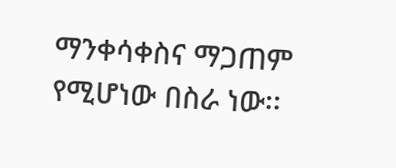ማንቀሳቀስና ማጋጠም የሚሆነው በስራ ነው፡፡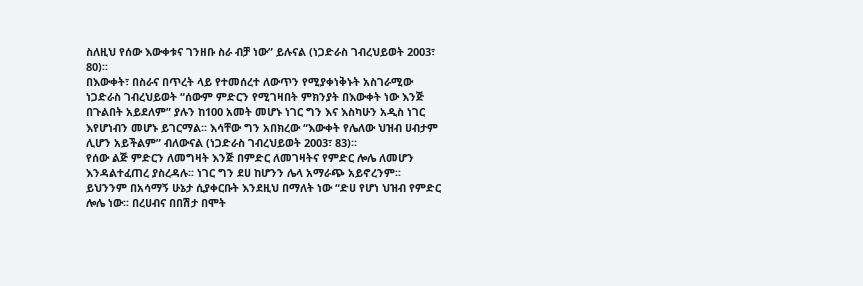ስለዚህ የሰው እውቀቱና ገንዘቡ ስራ ብቻ ነው” ይሉናል (ነጋድራስ ገብረህይወት 2003፣ 80)፡፡
በእውቀት፣ በስራና በጥረት ላይ የተመሰረተ ለውጥን የሚያቀነቅኑት አስገራሚው ነጋድራስ ገብረህይወት “ሰውም ምድርን የሚገዛበት ምክንያት በእውቀት ነው እንጅ በጉልበት አይደለም” ያሉን ከ100 አመት መሆኑ ነገር ግን እና እስካሁን አዲስ ነገር እየሆነብን መሆኑ ይገርማል፡፡ እሳቸው ግን አበክረው “እውቀት የሌለው ህዝብ ሀብታም ሊሆን አይችልም” ብለውናል (ነጋድራስ ገብረህይወት 2003፣ 83)፡፡
የሰው ልጅ ምድርን ለመግዛት እንጅ በምድር ለመገዛትና የምድር ሎሌ ለመሆን እንዳልተፈጠረ ያስረዳሉ፡፡ ነገር ግን ደሀ ከሆንን ሌላ አማራጭ አይኖረንም፡፡ ይህንንም በአሳማኝ ሁኔታ ሲያቀርቡት እንደዚህ በማለት ነው “ድሀ የሆነ ህዝብ የምድር ሎሌ ነው፡፡ በረሀብና በበሽታ በሞት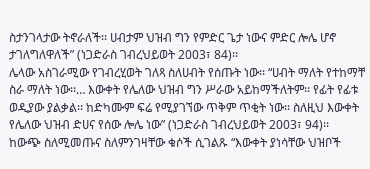ስታንገላታው ትኖራለች፡፡ ሀብታም ህዝብ ግን የምድር ጌታ ነውና ምድር ሎሌ ሆኖ ታገለግለዋለች” (ነጋድራስ ገብረህይወት 2003፣ 84)፡፡
ሌላው አስገራሚው የገብረሂወት ገለጻ ስለሀብት የሰጡት ነው፡፡ “ሀብት ማለት የተከማቸ ስራ ማለት ነው፡፡… እውቀት የሌለው ህዝብ ግን ሥራው አይከማችለትም፡፡ የፊት የፊቱ ወዲያው ያልቃል፡፡ ከድካሙም ፍሬ የሚያገኘው ጥቅም ጥቂት ነው፡፡ ስለዚህ እውቀት የሌለው ህዝብ ድሀና የሰው ሎሌ ነው” (ነጋድራስ ገብረህይወት 2003፣ 94)፡፡
ከውጭ ስለሚመጡና ስለምንገዛቸው ቁሶች ሲገልጹ “እውቀት ያነሳቸው ህዝቦች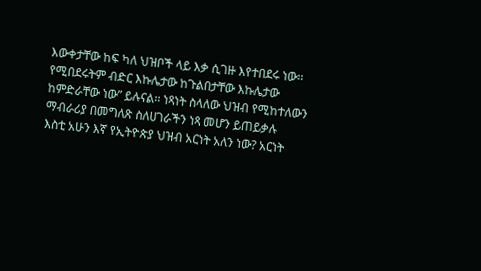እውቀታቸው ከፍ ካለ ህዝቦች ላይ እቃ ሲገዙ እየተበደሩ ነው፡፡ የሚበደሩትም ብድር እኩሌታው ከጉልበታቸው እኩሌታው ከምድራቸው ነው” ይሉናል፡፡ ነጻነት ስላለው ህዝብ የሚከተለውን ማብራሪያ በመግለጽ ስለሀገራችን ነጻ መሆን ይጠይቃሉ
እስቲ አሁን እኛ የኢትዮጵያ ህዝብ አርነት አለን ነው? አርነት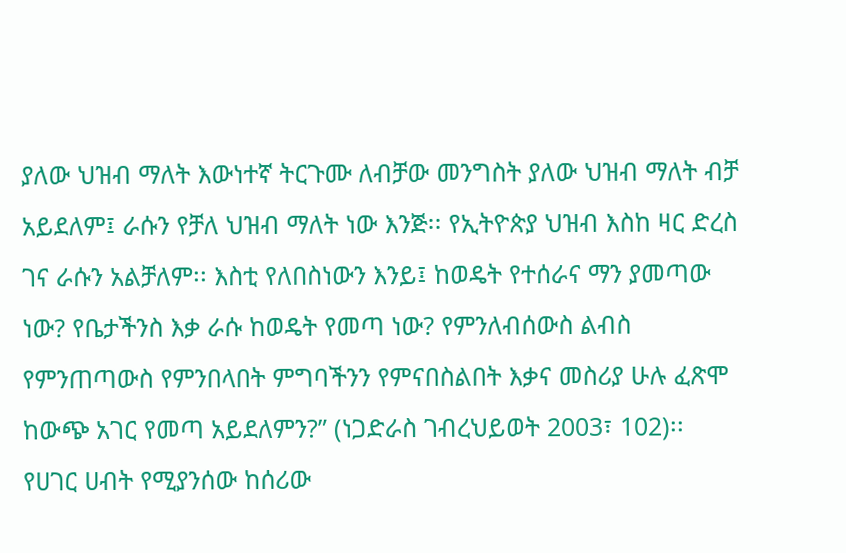ያለው ህዝብ ማለት እውነተኛ ትርጉሙ ለብቻው መንግስት ያለው ህዝብ ማለት ብቻ አይደለም፤ ራሱን የቻለ ህዝብ ማለት ነው እንጅ፡፡ የኢትዮጵያ ህዝብ እስከ ዛር ድረስ ገና ራሱን አልቻለም፡፡ እስቲ የለበስነውን እንይ፤ ከወዴት የተሰራና ማን ያመጣው ነው? የቤታችንስ እቃ ራሱ ከወዴት የመጣ ነው? የምንለብሰውስ ልብስ የምንጠጣውስ የምንበላበት ምግባችንን የምናበስልበት እቃና መስሪያ ሁሉ ፈጽሞ ከውጭ አገር የመጣ አይደለምን?” (ነጋድራስ ገብረህይወት 2003፣ 102)፡፡
የሀገር ሀብት የሚያንሰው ከሰሪው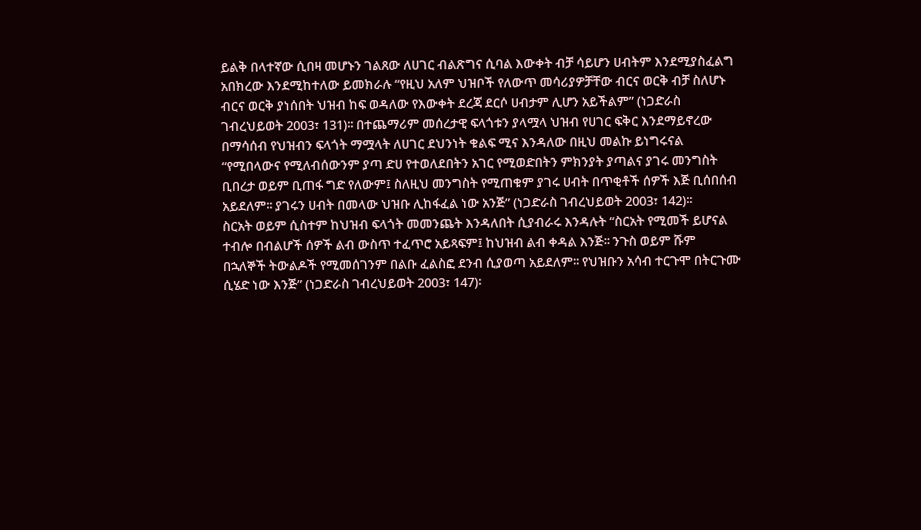ይልቅ በላተኛው ሲበዛ መሆኑን ገልጸው ለሀገር ብልጽግና ሲባል እውቀት ብቻ ሳይሆን ሀብትም እንደሚያስፈልግ አበክረው እንደሚከተለው ይመክራሉ “የዚህ አለም ህዝቦች የለውጥ መሳሪያዎቻቸው ብርና ወርቅ ብቻ ስለሆኑ ብርና ወርቅ ያነሰበት ህዝብ ከፍ ወዳለው የእውቀት ደረጃ ደርሶ ሀብታም ሊሆን አይችልም” (ነጋድራስ ገብረህይወት 2003፣ 131)፡፡ በተጨማሪም መሰረታዊ ፍላጎቱን ያላሟላ ህዝብ የሀገር ፍቅር እንደማይኖረው በማሳሰብ የህዝብን ፍላጎት ማሟላት ለሀገር ደህንነት ቁልፍ ሚና እንዳለው በዚህ መልኩ ይነግሩናል “የሚበላውና የሚለብሰውንም ያጣ ድሀ የተወለደበትን አገር የሚወድበትን ምክንያት ያጣልና ያገሩ መንግስት ቢበረታ ወይም ቢጠፋ ግድ የለውም፤ ስለዚህ መንግስት የሚጠቁም ያገሩ ሀብት በጥቂቶች ሰዎች እጅ ቢሰበሰብ አይደለም፡፡ ያገሩን ሀብት በመላው ህዝቡ ሊከፋፈል ነው አንጅ” (ነጋድራስ ገብረህይወት 2003፣ 142)፡፡
ስርአት ወይም ሲስተም ከህዝብ ፍላጎት መመንጨት እንዳለበት ሲያብራሩ እንዳሉት “ስርአት የሚመች ይሆናል ተብሎ በብልሆች ሰዎች ልብ ውስጥ ተፈጥሮ አይጻፍም፤ ከህዝብ ልብ ቀዳል እንጅ፡፡ ንጉስ ወይም ሹም በኋለኞች ትውልዶች የሚመሰገንም በልቡ ፈልስፎ ደንብ ሲያወጣ አይደለም፡፡ የህዝቡን አሳብ ተርጉሞ በትርጉሙ ሲሄድ ነው እንጅ” (ነጋድራስ ገብረህይወት 2003፣ 147)፡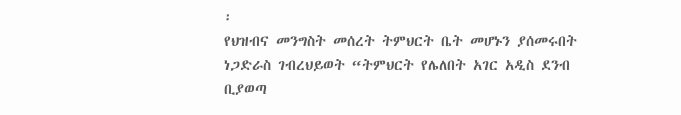፡
የህዝብና መንግስት መሰረት ትምህርት ቤት መሆኑን ያሰመሩበት ነጋድራስ ገብረህይወት “ትምህርት የሌለበት አገር አዲስ ደንብ ቢያወጣ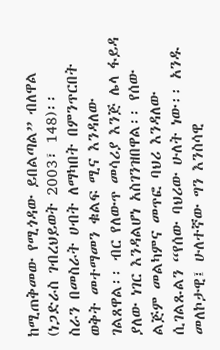ከሚጠቅመው የሚጎዳው ይበልጣል” ብለዋል (ነጋድራስ ገብረህይወት 2003፣ 148)፡፡
ስራን በመስራት ሀብት ለማካበት በምንጥርበት ወቅት መተማመን ቁልፍ ሚና እንዳለው ገልጸዋል፡፡ ብር የለውጥ መሳሪያ እንጅ ሌላ ፋይዳ ያለው ነገር እንዳልሆነ አስገንዝበዋል፡፡ የሰው ልጅም መልካምና መጥፎ ባህሪ እንዳለው ሲገልጹልን “የሰው ባህሪው ሁለት ነው፡፡ አንዱ መለኮታዊ፤ ሁለተኛው ግን እንስሳዊ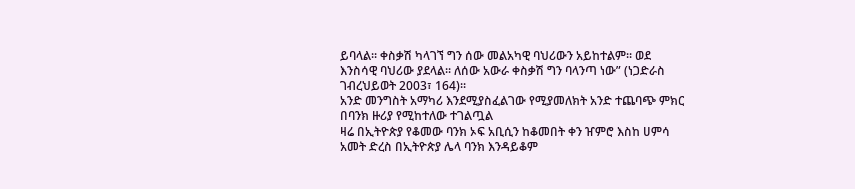ይባላል፡፡ ቀስቃሽ ካላገኘ ግን ሰው መልአካዊ ባህሪውን አይከተልም፡፡ ወደ እንስሳዊ ባህሪው ያደላል፡፡ ለሰው አውራ ቀስቃሽ ግን ባላንጣ ነው” (ነጋድራስ ገብረህይወት 2003፣ 164)፡፡
አንድ መንግስት አማካሪ እንደሚያስፈልገው የሚያመለክት አንድ ተጨባጭ ምክር በባንክ ዙሪያ የሚከተለው ተገልጧል
ዛሬ በኢትዮጵያ የቆመው ባንክ ኦፍ አቢሲን ከቆመበት ቀን ዠምሮ እስከ ሀምሳ አመት ድረስ በኢትዮጵያ ሌላ ባንክ እንዳይቆም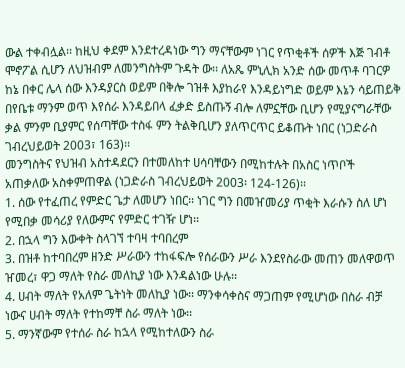ውል ተቀብሏል፡፡ ከዚህ ቀደም እንደተረዳነው ግን ማናቸውም ነገር የጥቂቶች ሰዎች እጅ ገብቶ ሞኖፖል ሲሆን ለህዝብም ለመንግስትም ጉዳት ው፡፡ ለአጼ ምኒሊክ አንድ ሰው መጥቶ ባገርዎ ከኔ በቀር ሌላ ሰው እንዳያርስ ወይም በቅሎ ገዝቶ እያከራየ እንዳይነግድ ወይም እኔን ሳይጠይቅ በየቤቱ ማንም ወጥ እየሰራ እንዳይበላ ፈቃድ ይስጡኝ ብሎ ለምኗቸው ቢሆን የሚያናግራቸው ቃል ምንም ቢያምር የሰጣቸው ተስፋ ምን ትልቅቢሆን ያለጥርጥር ይቆጡት ነበር (ነጋድራስ ገብረህይወት 2003፣ 163)፡፡
መንግስትና የህዝብ አስተዳደርን በተመለከተ ሀሳባቸውን በሚከተሉት በአስር ነጥቦች አጠቃለው አስቀምጠዋል (ነጋድራስ ገብረህይወት 2003፡ 124-126)፡፡
1. ሰው የተፈጠረ የምድር ጌታ ለመሆን ነበር፡፡ ነገር ግን በመዠመሪያ ጥቂት እራሱን ስለ ሆነ የሚበቃ መሳሪያ የለውምና የምድር ተገዥ ሆነ፡፡
2. በኋላ ግን እውቀት ስላገኘ ተባዛ ተባበረም
3. በዝቶ ከተባበረም ዘንድ ሥራውን ተከፋፍሎ የሰራውን ሥራ እንደየስራው መጠን መለዋወጥ ዠመረ፣ ዋጋ ማለት የስራ መለኪያ ነው እንዳልነው ሁሉ፡፡
4. ሀብት ማለት የአለም ጌትነት መለኪያ ነው፡፡ ማንቀሳቀስና ማጋጠም የሚሆነው በስራ ብቻ ነውና ሀብት ማለት የተከማቸ ስራ ማለት ነው፡፡
5. ማንኛውም የተሰራ ስራ ከኋላ የሚከተለውን ስራ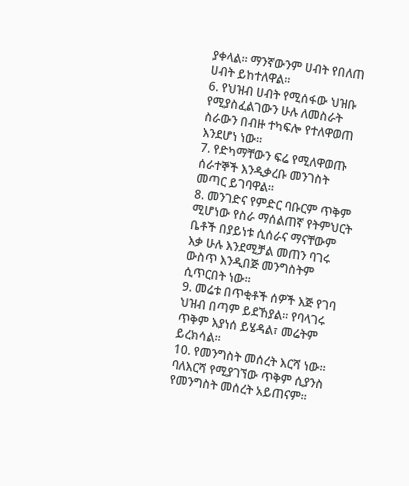ያቀላል፡፡ ማንኛውንም ሀብት የበለጠ ሀብት ይከተለዋል፡፡
6. የህዝብ ሀብት የሚሰፋው ህዝቡ የሚያስፈልገውን ሁሉ ለመስራት ስራውን በብዙ ተካፍሎ የተለዋወጠ እንደሆነ ነው፡፡
7. የድካማቸውን ፍሬ የሚለዋወጡ ሰራተኞች እንዲቃረቡ መንገስት መጣር ይገባዋል፡፡
8. መንገድና የምድር ባቡርም ጥቅም ሚሆነው የስራ ማሰልጠኛ የትምህርት ቤቶች በያይነቱ ሲሰራና ማናቸውም እቃ ሁሉ እንደሚቻል መጠን ባገሩ ውስጥ እንዲበጅ መንግስትም ሲጥርበት ነው፡፡
9. መሬቱ በጥቂቶች ሰዎች እጅ የገባ ህዝብ በጣም ይደኸያል፡፡ የባላገሩ ጥቅም እያነሰ ይሄዳል፣ መሬትም ይረክሳል፡፡
10. የመንግስት መሰረት እርሻ ነው፡፡ ባለእርሻ የሚያገኘው ጥቅም ሲያንስ የመንግስት መሰረት አይጠናም፡፡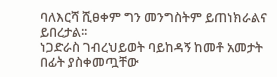ባለእርሻ ሺፀቀም ግን መንግስትም ይጠነክራልና ይበረታል፡፡
ነጋድራስ ገብረህይወት ባይከዳኝ ከመቶ አመታት በፊት ያስቀመጧቸው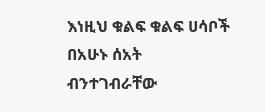እነዚህ ቁልፍ ቁልፍ ሀሳቦች በአሁኑ ሰአት ብንተገብራቸው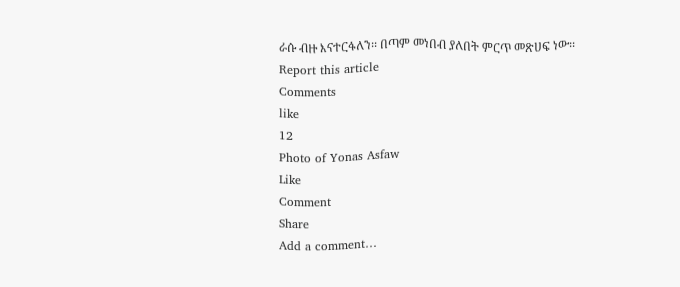ራሱ ብዙ እናተርፋለን፡፡ በጣም መነበብ ያለበት ምርጥ መጽሀፍ ነው፡፡
Report this article
Comments
like
12
Photo of Yonas Asfaw
Like
Comment
Share
Add a comment…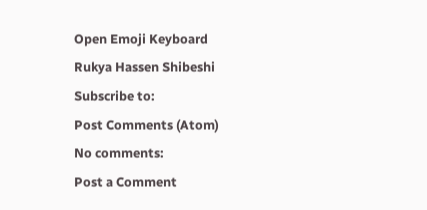Open Emoji Keyboard
Rukya Hassen Shibeshi
Subscribe to:
Post Comments (Atom)
No comments:
Post a Comment